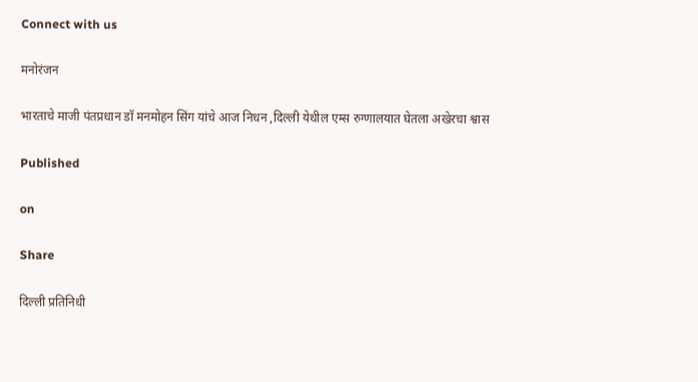Connect with us

मनोरंजन

भारताचे माजी पंतप्रधान डॉ मनमोहन सिंग यांचे आज निधन ,दिल्ली येथील एम्स रुग्णालयात घेतला अखेरचा श्वास

Published

on

Share

दिल्ली प्रतिनिधी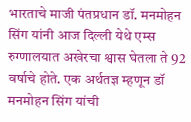भारताचे माजी पंतप्रधान डॉ. मनमोहन सिंग यांनी आज दिल्ली येथे एम्स रुग्णालयात अखेरचा श्वास घेतला ते 92 वर्षाचे होते. एक अर्थतज्ञ म्हणून डॉ मनमोहन सिंग यांची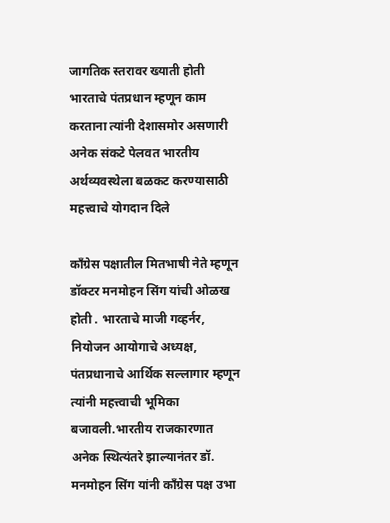जागतिक स्तरावर ख्याती होती भारताचे पंतप्रधान म्हणून काम करताना त्यांनी देशासमोर असणारी अनेक संकटे पेलवत भारतीय अर्थव्यवस्थेला बळकट करण्यासाठी महत्त्वाचे योगदान दिले

काँग्रेस पक्षातील मितभाषी नेते म्हणून डॉक्टर मनमोहन सिंग यांची ओळख होती . भारताचे माजी गव्हर्नर, नियोजन आयोगाचे अध्यक्ष, पंतप्रधानाचे आर्थिक सल्लागार म्हणून त्यांनी महत्त्वाची भूमिका बजावली.भारतीय राजकारणात अनेक स्थित्यंतरे झाल्यानंतर डॉ. मनमोहन सिंग यांनी काँग्रेस पक्ष उभा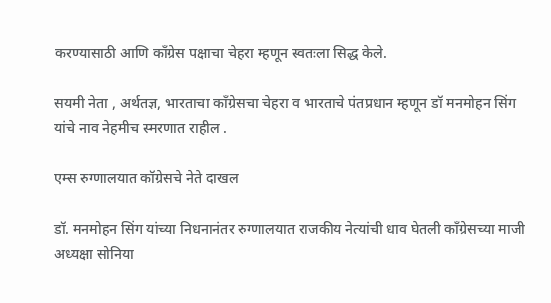करण्यासाठी आणि काँग्रेस पक्षाचा चेहरा म्हणून स्वतःला सिद्ध केले.

सयमी नेता , अर्थतज्ञ, भारताचा काँग्रेसचा चेहरा व भारताचे पंतप्रधान म्हणून डॉ मनमोहन सिंग यांचे नाव नेहमीच स्मरणात राहील .

एम्स रुग्णालयात कॉग्रेसचे नेते दाखल

डॉ. मनमोहन सिंग यांच्या निधनानंतर रुग्णालयात राजकीय नेत्यांची धाव घेतली काँग्रेसच्या माजी अध्यक्षा सोनिया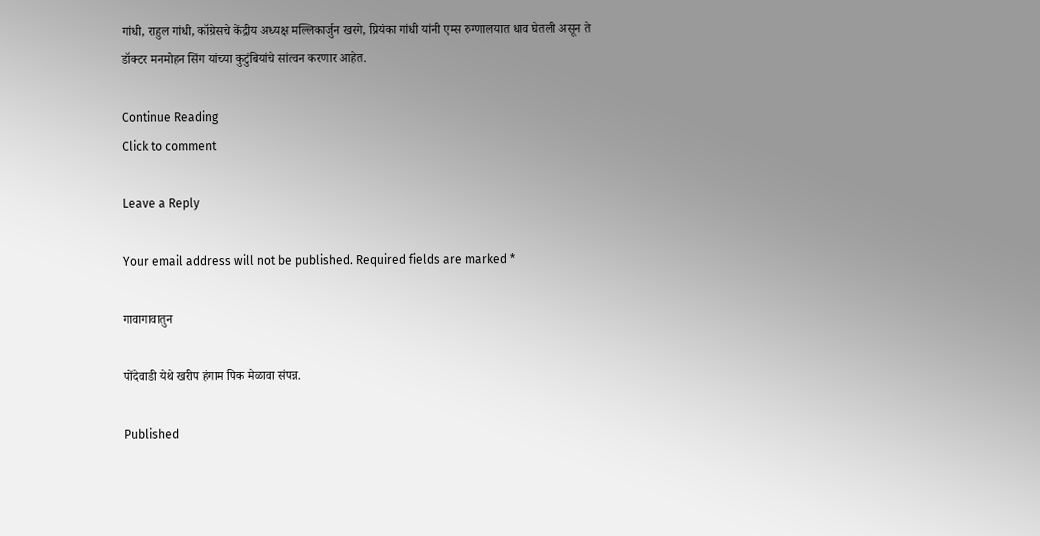गांधी, राहुल गांधी, कॉग्रेसचे केंद्रीय अध्यक्ष मल्लिकार्जुन खरगे, प्रियंका गांधी यांनी एम्स रुग्णालयात धाव घेतली असून ते डॉक्टर मनमोहन सिंग यांच्या कुटुंबियांचे सांत्वन करणार आहेत.

Continue Reading
Click to comment

Leave a Reply

Your email address will not be published. Required fields are marked *

गावागावातुन

पोंदेवाडी येथे खरीप हंगाम पिक मेळावा संपन्न.

Published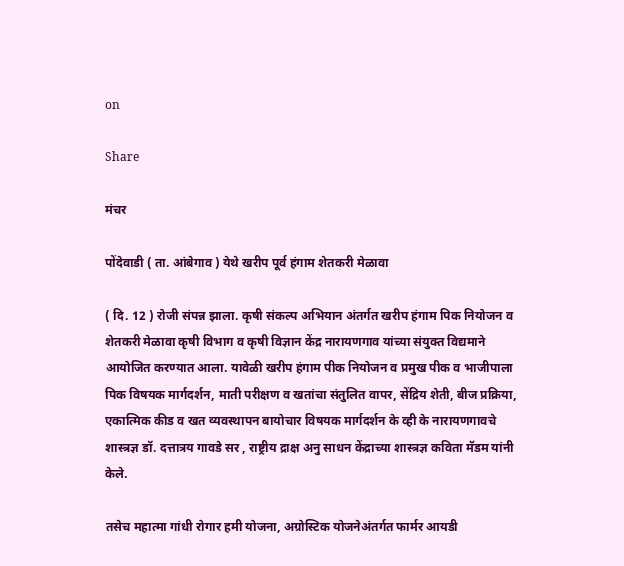on

Share

मंचर

पोंदेवाडी ( ता. आंबेगाव ) येथे खरीप पूर्व हंगाम शेतकरी मेळावा

( दि. 12 ) रोजी संपन्न झाला. कृषी संकल्प अभियान अंतर्गत खरीप हंगाम पिक नियोजन व शेतकरी मेळावा कृषी विभाग व कृषी विज्ञान केंद्र नारायणगाव यांच्या संयुक्त विद्यमाने आयोजित करण्यात आला. यावेळी खरीप हंगाम पीक नियोजन व प्रमुख पीक व भाजीपाला पिक विषयक मार्गदर्शन, माती परीक्षण व खतांचा संतुलित वापर, सेंद्रिय शेती, बीज प्रक्रिया, एकात्मिक कीड व खत व्यवस्थापन बायोचार विषयक मार्गदर्शन के व्ही के नारायणगावचे शास्त्रज्ञ डॉ. दत्तात्रय गावडे सर , राष्ट्रीय द्राक्ष अनु साधन केंद्राच्या शास्त्रज्ञ कविता मॅडम यांनी केले.

तसेच महात्मा गांधी रोगार हमी योजना, अग्रोस्टिक योजनेअंतर्गत फार्मर आयडी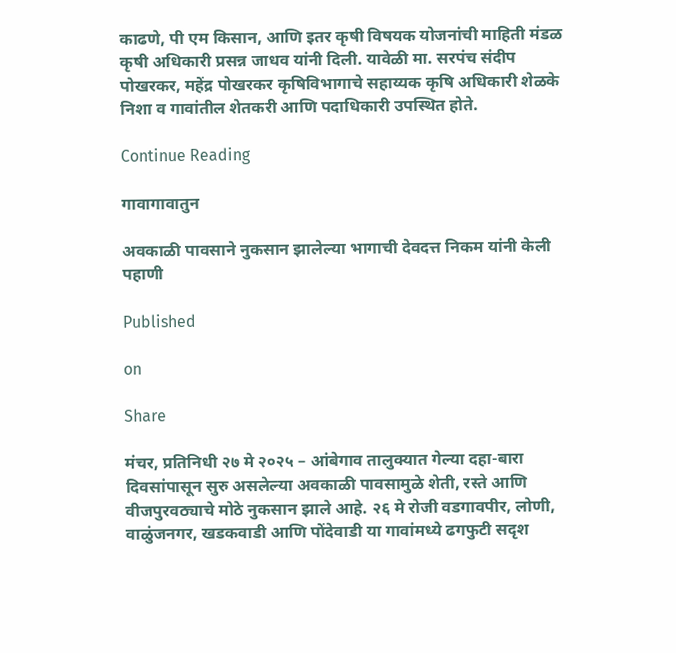काढणे, पी एम किसान, आणि इतर कृषी विषयक योजनांची माहिती मंडळ कृषी अधिकारी प्रसन्न जाधव यांनी दिली. यावेळी मा. सरपंच संदीप पोखरकर, महेंद्र पोखरकर कृषिविभागाचे सहाय्यक कृषि अधिकारी शेळके निशा व गावांतील शेतकरी आणि पदाधिकारी उपस्थित होते.

Continue Reading

गावागावातुन

अवकाळी पावसाने नुकसान झालेल्या भागाची देवदत्त निकम यांनी केली पहाणी

Published

on

Share

मंचर, प्रतिनिधी २७ मे २०२५ – आंबेगाव तालुक्यात गेल्या दहा-बारा दिवसांपासून सुरु असलेल्या अवकाळी पावसामुळे शेती, रस्ते आणि वीजपुरवठ्याचे मोठे नुकसान झाले आहे. २६ मे रोजी वडगावपीर, लोणी, वाळुंजनगर, खडकवाडी आणि पोंदेवाडी या गावांमध्ये ढगफुटी सदृश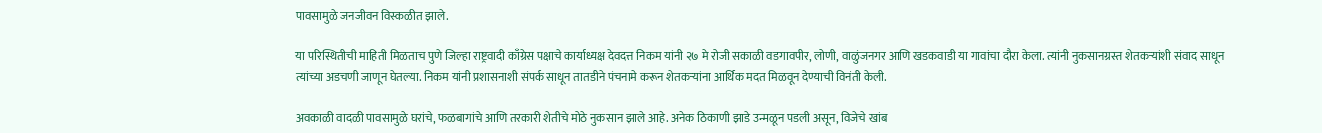पावसामुळे जनजीवन विस्कळीत झाले.

या परिस्थितीची माहिती मिळताच पुणे जिल्हा राष्ट्रवादी काँग्रेस पक्षाचे कार्याध्यक्ष देवदत्त निकम यांनी २७ मे रोजी सकाळी वडगावपीर, लोणी, वाळुंजनगर आणि खडकवाडी या गावांचा दौरा केला. त्यांनी नुकसानग्रस्त शेतकऱ्यांशी संवाद साधून त्यांच्या अडचणी जाणून घेतल्या. निकम यांनी प्रशासनाशी संपर्क साधून तातडीने पंचनामे करून शेतकऱ्यांना आर्थिक मदत मिळवून देण्याची विनंती केली.

अवकाळी वादळी पावसामुळे घरांचे, फळबागांचे आणि तरकारी शेतीचे मोठे नुकसान झाले आहे. अनेक ठिकाणी झाडे उन्मळून पडली असून, विजेचे खांब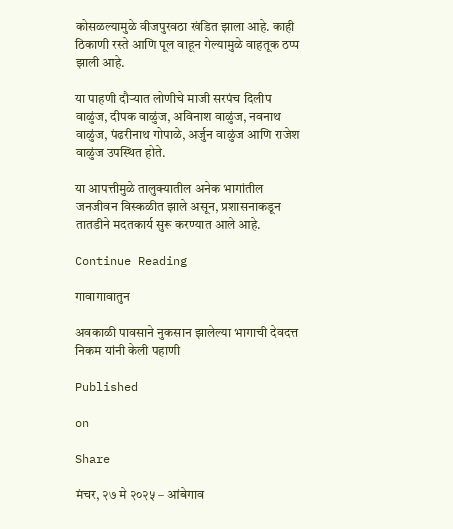कोसळल्यामुळे वीजपुरवठा खंडित झाला आहे. काही ठिकाणी रस्ते आणि पूल वाहून गेल्यामुळे वाहतूक ठप्प झाली आहे.

या पाहणी दौऱ्यात लोणीचे माजी सरपंच दिलीप वाळुंज, दीपक वाळुंज, अविनाश वाळुंज, नवनाथ वाळुंज, पंढरीनाथ गोपाळे, अर्जुन वाळुंज आणि राजेश वाळुंज उपस्थित होते.

या आपत्तीमुळे तालुक्यातील अनेक भागांतील जनजीवन विस्कळीत झाले असून, प्रशासनाकडून तातडीने मदतकार्य सुरू करण्यात आले आहे.

Continue Reading

गावागावातुन

अवकाळी पावसाने नुकसान झालेल्या भागाची देवदत्त निकम यांनी केली पहाणी

Published

on

Share

मंचर, २७ मे २०२५ – आंबेगाव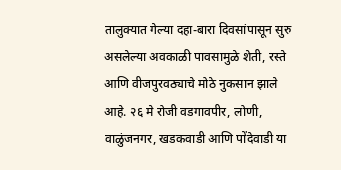तालुक्यात गेल्या दहा-बारा दिवसांपासून सुरु असलेल्या अवकाळी पावसामुळे शेती, रस्ते आणि वीजपुरवठ्याचे मोठे नुकसान झाले आहे. २६ मे रोजी वडगावपीर, लोणी, वाळुंजनगर, खडकवाडी आणि पोंदेवाडी या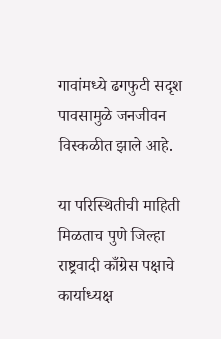गावांमध्ये ढगफुटी सदृश पावसामुळे जनजीवन विस्कळीत झाले आहे.

या परिस्थितीची माहिती मिळताच पुणे जिल्हा राष्ट्रवादी काँग्रेस पक्षाचे कार्याध्यक्ष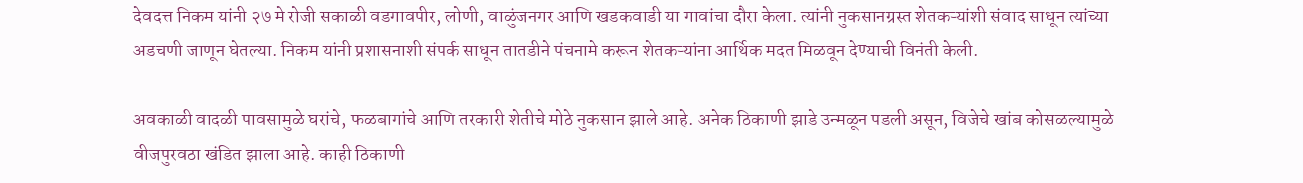देवदत्त निकम यांनी २७ मे रोजी सकाळी वडगावपीर, लोणी, वाळुंजनगर आणि खडकवाडी या गावांचा दौरा केला. त्यांनी नुकसानग्रस्त शेतकऱ्यांशी संवाद साधून त्यांच्या अडचणी जाणून घेतल्या. निकम यांनी प्रशासनाशी संपर्क साधून तातडीने पंचनामे करून शेतकऱ्यांना आर्थिक मदत मिळवून देण्याची विनंती केली.

अवकाळी वादळी पावसामुळे घरांचे, फळबागांचे आणि तरकारी शेतीचे मोठे नुकसान झाले आहे. अनेक ठिकाणी झाडे उन्मळून पडली असून, विजेचे खांब कोसळल्यामुळे वीजपुरवठा खंडित झाला आहे. काही ठिकाणी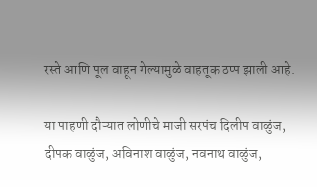रस्ते आणि पूल वाहून गेल्यामुळे वाहतूक ठप्प झाली आहे.

या पाहणी दौऱ्यात लोणीचे माजी सरपंच दिलीप वाळुंज, दीपक वाळुंज, अविनाश वाळुंज, नवनाथ वाळुंज,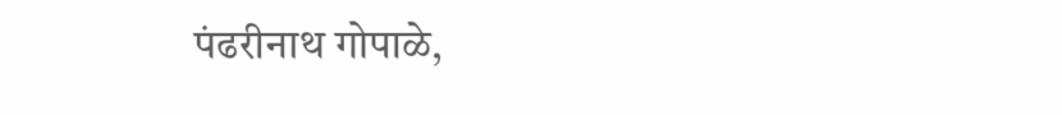पंढरीनाथ गोपाळे,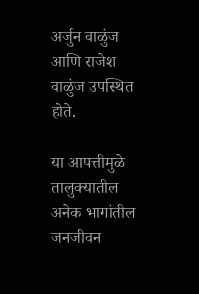अर्जुन वाळुंज आणि राजेश वाळुंज उपस्थित होते.

या आपत्तीमुळे तालुक्यातील अनेक भागांतील जनजीवन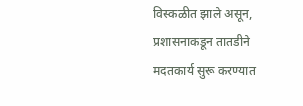विस्कळीत झाले असून, प्रशासनाकडून तातडीने मदतकार्य सुरू करण्यात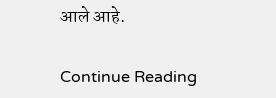आले आहे.

Continue Reading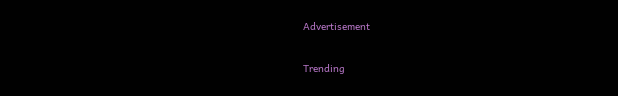Advertisement

Trending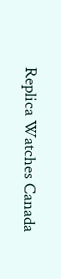Replica Watches Canada